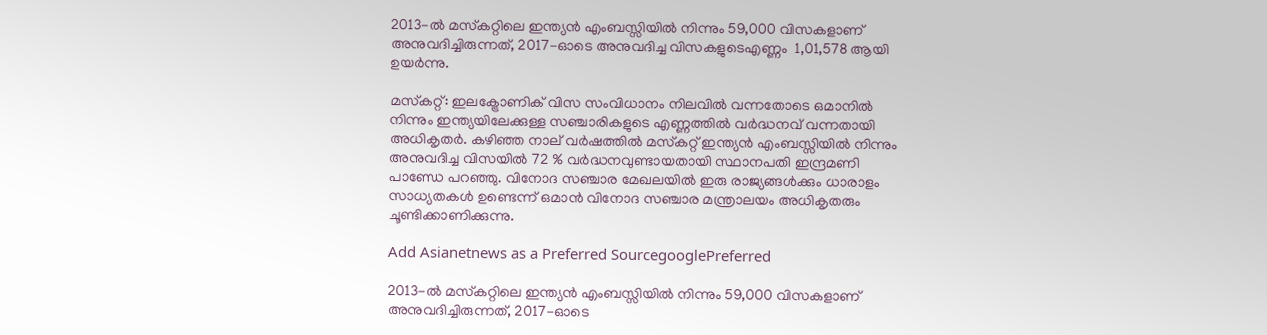2013-ല്‍ മസ്‌കറ്റിലെ ഇന്ത്യന്‍ എംബസ്സിയില്‍ നിന്നും 59,000 വിസകളാണ് അനുവദിച്ചിരുന്നത്, 2017-ഓടെ അനുവദിച്ച വിസകളുടെഎണ്ണം  1,01,578 ആയി ഉയര്‍ന്നു.

മസ്‌കറ്റ്: ഇലക്ട്രോണിക് വിസ സംവിധാനം നിലവില്‍ വന്നതോടെ ഒമാനില്‍ നിന്നും ഇന്ത്യയിലേക്കുള്ള സഞ്ചാരികളുടെ എണ്ണത്തില്‍ വര്‍ദ്ധനവ് വന്നതായി അധികൃതര്‍. കഴിഞ്ഞ നാല് വര്‍ഷത്തില്‍ മസ്‌കറ്റ് ഇന്ത്യന്‍ എംബസ്സിയില്‍ നിന്നും അനുവദിച്ച വിസയില്‍ 72 % വര്‍ദ്ധനവുണ്ടായതായി സ്ഥാനപതി ഇന്ദ്രമണി പാണ്ഡേ പറഞ്ഞു. വിനോദ സഞ്ചാര മേഖലയില്‍ ഇരു രാജ്യങ്ങള്‍ക്കും ധാരാളം സാധ്യതകള്‍ ഉണ്ടെന്ന് ഒമാന്‍ വിനോദ സഞ്ചാര മന്ത്രാലയം അധികൃതരും ചൂണ്ടിക്കാണിക്കുന്നു.

Add Asianetnews as a Preferred SourcegooglePreferred

2013-ല്‍ മസ്‌കറ്റിലെ ഇന്ത്യന്‍ എംബസ്സിയില്‍ നിന്നും 59,000 വിസകളാണ് അനുവദിച്ചിരുന്നത്, 2017-ഓടെ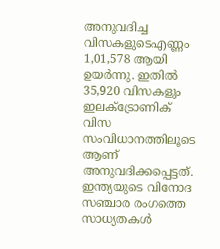അനുവദിച്ച വിസകളുടെഎണ്ണം 1,01,578 ആയി ഉയര്‍ന്നു. ഇതില്‍ 35,920 വിസകളും ഇലക്ട്രോണിക് വിസ സംവിധാനത്തിലൂടെ ആണ് അനുവദിക്കപ്പെട്ടത്. ഇന്ത്യയുടെ വിനോദ സഞ്ചാര രംഗത്തെ സാധ്യതകള്‍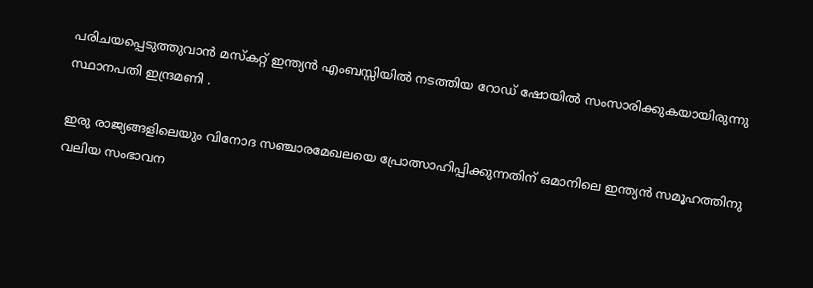പരിചയപ്പെടുത്തുവാന്‍ മസ്‌കറ്റ് ഇന്ത്യന്‍ എംബസ്സിയില്‍ നടത്തിയ റോഡ് ഷോയില്‍ സംസാരിക്കുകയായിരുന്നു സ്ഥാനപതി ഇന്ദ്രമണി .

ഇരു രാജ്യങ്ങളിലെയും വിനോദ സഞ്ചാരമേഖലയെ പ്രോത്സാഹിപ്പിക്കുന്നതിന് ഒമാനിലെ ഇന്ത്യന്‍ സമൂഹത്തിനു വലിയ സംഭാവന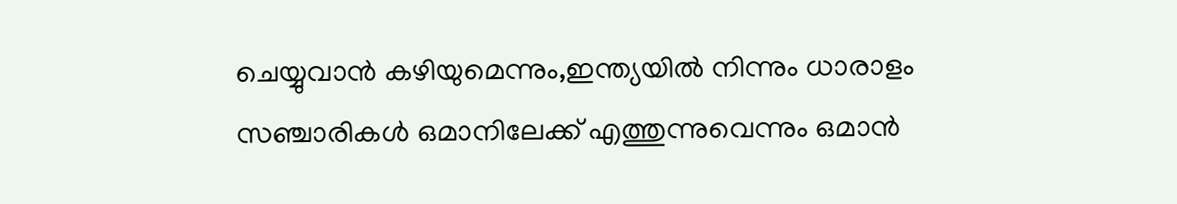ചെയ്യുവാന്‍ കഴിയുമെന്നും,ഇന്ത്യയില്‍ നിന്നും ധാരാളം സഞ്ചാരികള്‍ ഒമാനിലേക്ക് എത്തുന്നുവെന്നും ഒമാന്‍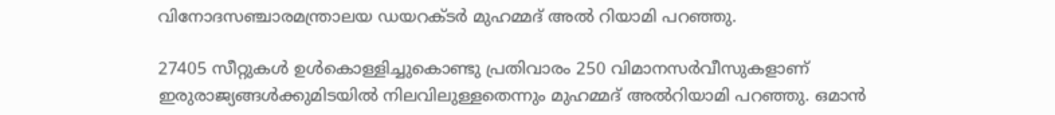വിനോദസഞ്ചാരമന്ത്രാലയ ഡയറക്ടര്‍ മുഹമ്മദ് അല്‍ റിയാമി പറഞ്ഞു.

27405 സീറ്റുകള്‍ ഉള്‍കൊള്ളിച്ചുകൊണ്ടു പ്രതിവാരം 250 വിമാനസര്‍വീസുകളാണ് ഇരുരാജ്യങ്ങള്‍ക്കുമിടയില്‍ നിലവിലുള്ളതെന്നും മുഹമ്മദ് അല്‍റിയാമി പറഞ്ഞു. ഒമാന്‍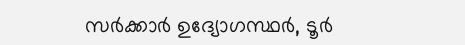സര്‍ക്കാര്‍ ഉദ്യോഗസ്ഥര്‍, ടൂര്‍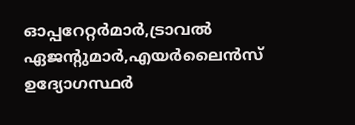ഓപ്പറേറ്റര്‍മാര്‍,ട്രാവല്‍ ഏജന്റുമാര്‍,എയര്‍ലൈന്‍സ് ഉദ്യോഗസ്ഥര്‍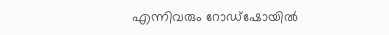എന്നിവരും റോഡ്‌ഷോയില്‍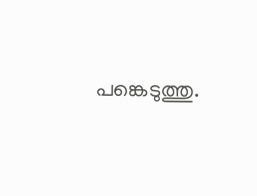പങ്കെടുത്തു.